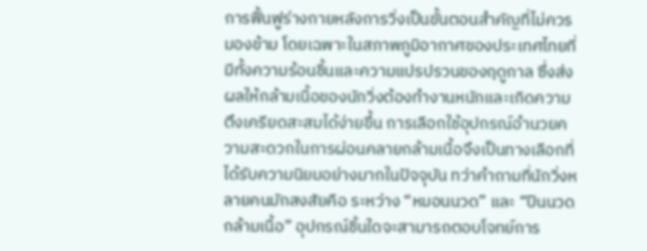การฟื้นฟูร่างกายหลังการวิ่งเป็นขั้นตอนสำคัญที่ไม่ควรมองข้าม โดยเฉพาะในสภาพภูมิอากาศของประเทศไทยที่มีทั้งความร้อนชื้นและความแปรปรวนของฤดูกาล ซึ่งส่งผลให้กล้ามเนื้อของนักวิ่งต้องทำงานหนักและเกิดความตึงเครียดสะสมได้ง่ายขึ้น การเลือกใช้อุปกรณ์อำนวยความสะดวกในการผ่อนคลายกล้ามเนื้อจึงเป็นทางเลือกที่ได้รับความนิยมอย่างมากในปัจจุบัน ทว่าคำถามที่นักวิ่งหลายคนมักสงสัยคือ ระหว่าง “หมอนนวด” และ “ปืนนวดกล้ามเนื้อ” อุปกรณ์ชิ้นใดจะสามารถตอบโจทย์การ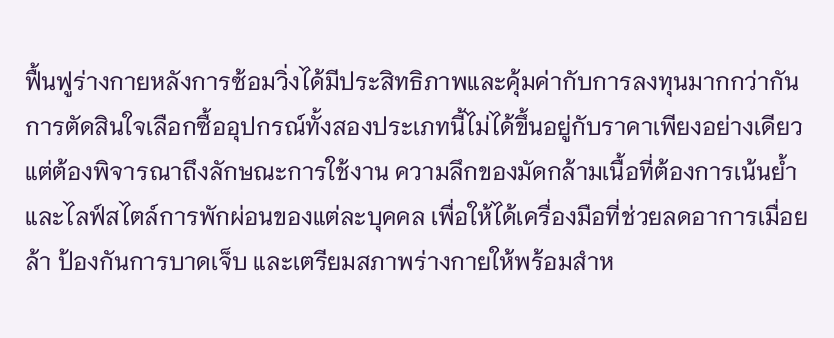ฟื้นฟูร่างกายหลังการซ้อมวิ่งได้มีประสิทธิภาพและคุ้มค่ากับการลงทุนมากกว่ากัน
การตัดสินใจเลือกซื้ออุปกรณ์ทั้งสองประเภทนี้ไม่ได้ขึ้นอยู่กับราคาเพียงอย่างเดียว แต่ต้องพิจารณาถึงลักษณะการใช้งาน ความลึกของมัดกล้ามเนื้อที่ต้องการเน้นย้ำ และไลฟ์สไตล์การพักผ่อนของแต่ละบุคคล เพื่อให้ได้เครื่องมือที่ช่วยลดอาการเมื่อยล้า ป้องกันการบาดเจ็บ และเตรียมสภาพร่างกายให้พร้อมสำห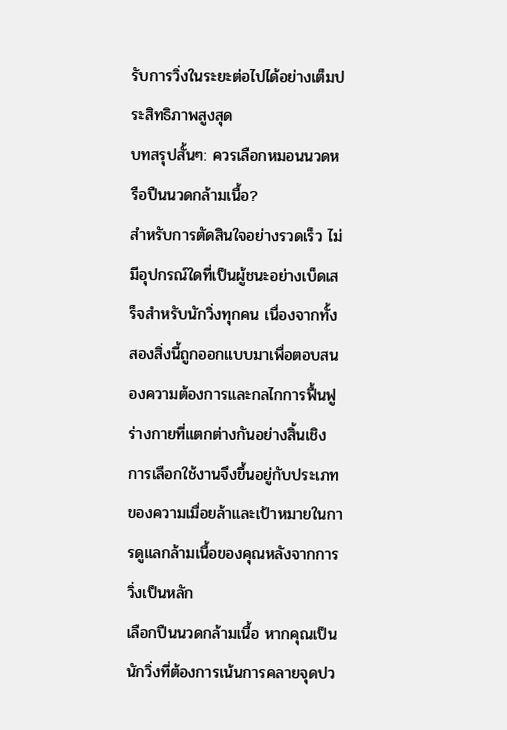รับการวิ่งในระยะต่อไปได้อย่างเต็มประสิทธิภาพสูงสุด
บทสรุปสั้นๆ: ควรเลือกหมอนนวดหรือปืนนวดกล้ามเนื้อ?
สำหรับการตัดสินใจอย่างรวดเร็ว ไม่มีอุปกรณ์ใดที่เป็นผู้ชนะอย่างเบ็ดเสร็จสำหรับนักวิ่งทุกคน เนื่องจากทั้งสองสิ่งนี้ถูกออกแบบมาเพื่อตอบสนองความต้องการและกลไกการฟื้นฟูร่างกายที่แตกต่างกันอย่างสิ้นเชิง การเลือกใช้งานจึงขึ้นอยู่กับประเภทของความเมื่อยล้าและเป้าหมายในการดูแลกล้ามเนื้อของคุณหลังจากการวิ่งเป็นหลัก
เลือกปืนนวดกล้ามเนื้อ หากคุณเป็นนักวิ่งที่ต้องการเน้นการคลายจุดปว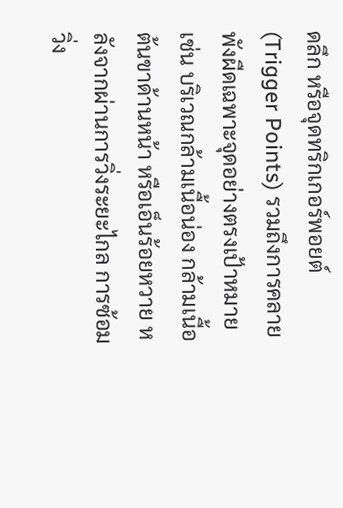ดลึก หรือจุดทริกเกอร์พอยต์ (Trigger Points) รวมถึงการคลายพังผืดเฉพาะจุดอย่างตรงเป้าหมาย เช่น บริเวณกล้ามเนื้อน่อง กล้ามเนื้อต้นขาด้านหน้า หรือเอ็นร้อยหวาย หลังจากผ่านการวิ่งระยะไกล การซ้อมวิ่ง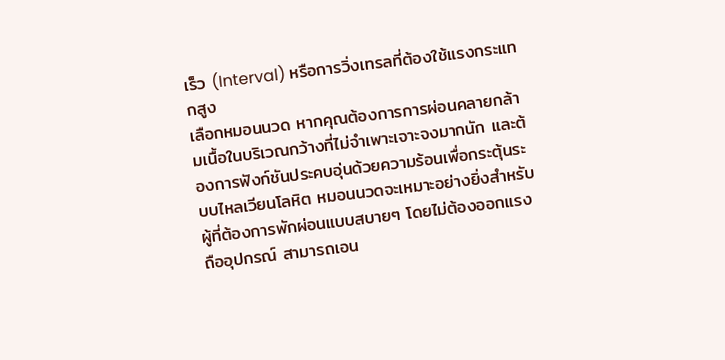เร็ว (Interval) หรือการวิ่งเทรลที่ต้องใช้แรงกระแทกสูง
เลือกหมอนนวด หากคุณต้องการการผ่อนคลายกล้ามเนื้อในบริเวณกว้างที่ไม่จำเพาะเจาะจงมากนัก และต้องการฟังก์ชันประคบอุ่นด้วยความร้อนเพื่อกระตุ้นระบบไหลเวียนโลหิต หมอนนวดจะเหมาะอย่างยิ่งสำหรับผู้ที่ต้องการพักผ่อนแบบสบายๆ โดยไม่ต้องออกแรงถืออุปกรณ์ สามารถเอน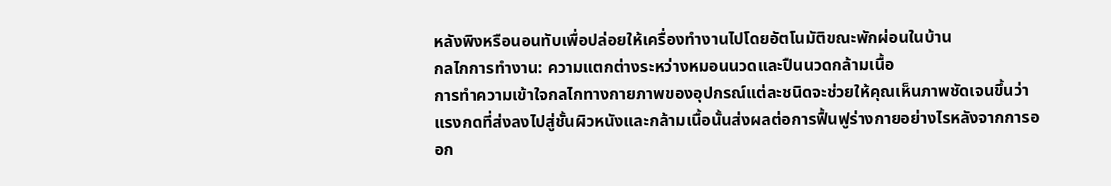หลังพิงหรือนอนทับเพื่อปล่อยให้เครื่องทำงานไปโดยอัตโนมัติขณะพักผ่อนในบ้าน
กลไกการทำงาน: ความแตกต่างระหว่างหมอนนวดและปืนนวดกล้ามเนื้อ
การทำความเข้าใจกลไกทางกายภาพของอุปกรณ์แต่ละชนิดจะช่วยให้คุณเห็นภาพชัดเจนขึ้นว่า แรงกดที่ส่งลงไปสู่ชั้นผิวหนังและกล้ามเนื้อนั้นส่งผลต่อการฟื้นฟูร่างกายอย่างไรหลังจากการออก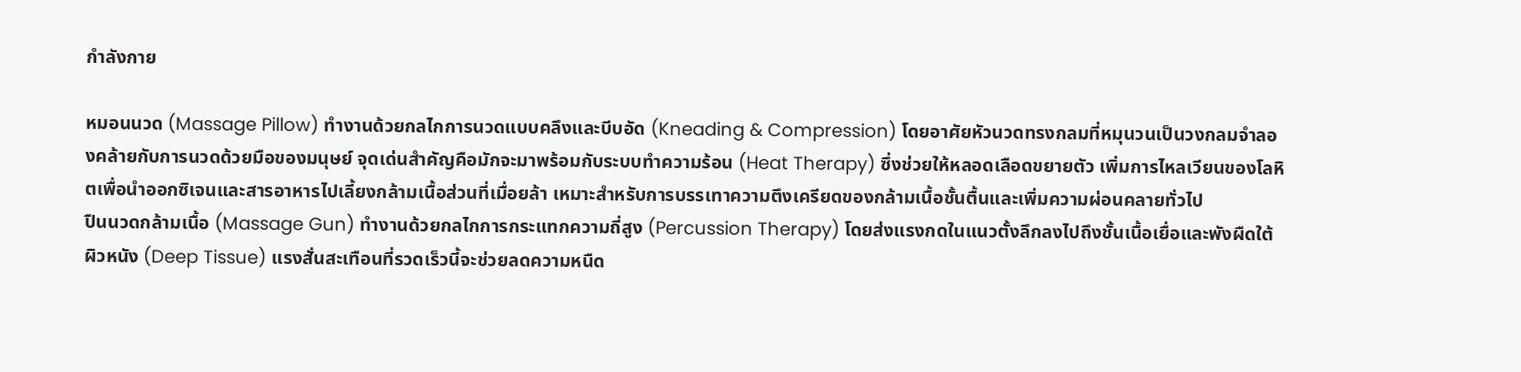กำลังกาย

หมอนนวด (Massage Pillow) ทำงานด้วยกลไกการนวดแบบคลึงและบีบอัด (Kneading & Compression) โดยอาศัยหัวนวดทรงกลมที่หมุนวนเป็นวงกลมจำลองคล้ายกับการนวดด้วยมือของมนุษย์ จุดเด่นสำคัญคือมักจะมาพร้อมกับระบบทำความร้อน (Heat Therapy) ซึ่งช่วยให้หลอดเลือดขยายตัว เพิ่มการไหลเวียนของโลหิตเพื่อนำออกซิเจนและสารอาหารไปเลี้ยงกล้ามเนื้อส่วนที่เมื่อยล้า เหมาะสำหรับการบรรเทาความตึงเครียดของกล้ามเนื้อชั้นตื้นและเพิ่มความผ่อนคลายทั่วไป
ปืนนวดกล้ามเนื้อ (Massage Gun) ทำงานด้วยกลไกการกระแทกความถี่สูง (Percussion Therapy) โดยส่งแรงกดในแนวตั้งลึกลงไปถึงชั้นเนื้อเยื่อและพังผืดใต้ผิวหนัง (Deep Tissue) แรงสั่นสะเทือนที่รวดเร็วนี้จะช่วยลดความหนืด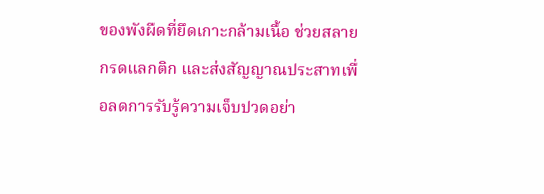ของพังผืดที่ยึดเกาะกล้ามเนื้อ ช่วยสลายกรดแลกติก และส่งสัญญาณประสาทเพื่อลดการรับรู้ความเจ็บปวดอย่า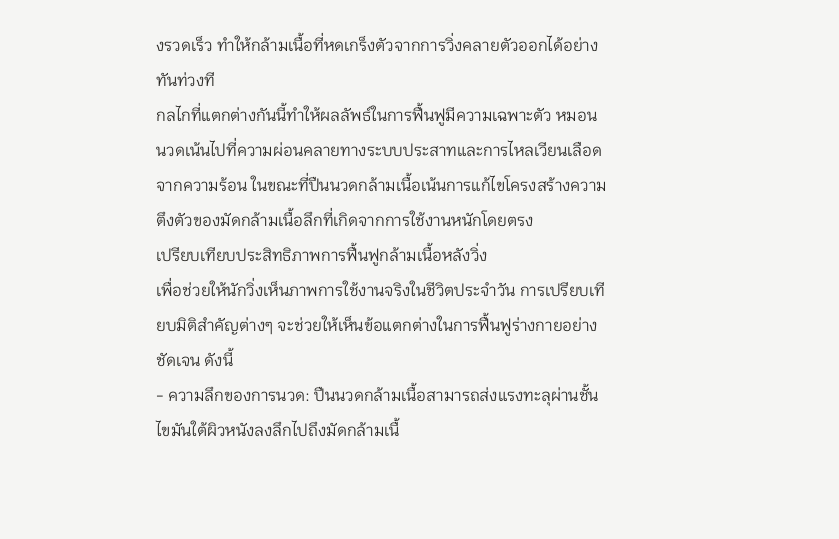งรวดเร็ว ทำให้กล้ามเนื้อที่หดเกร็งตัวจากการวิ่งคลายตัวออกได้อย่างทันท่วงที
กลไกที่แตกต่างกันนี้ทำให้ผลลัพธ์ในการฟื้นฟูมีความเฉพาะตัว หมอนนวดเน้นไปที่ความผ่อนคลายทางระบบประสาทและการไหลเวียนเลือดจากความร้อน ในขณะที่ปืนนวดกล้ามเนื้อเน้นการแก้ไขโครงสร้างความตึงตัวของมัดกล้ามเนื้อลึกที่เกิดจากการใช้งานหนักโดยตรง
เปรียบเทียบประสิทธิภาพการฟื้นฟูกล้ามเนื้อหลังวิ่ง
เพื่อช่วยให้นักวิ่งเห็นภาพการใช้งานจริงในชีวิตประจำวัน การเปรียบเทียบมิติสำคัญต่างๆ จะช่วยให้เห็นข้อแตกต่างในการฟื้นฟูร่างกายอย่างชัดเจน ดังนี้
- ความลึกของการนวด: ปืนนวดกล้ามเนื้อสามารถส่งแรงทะลุผ่านชั้นไขมันใต้ผิวหนังลงลึกไปถึงมัดกล้ามเนื้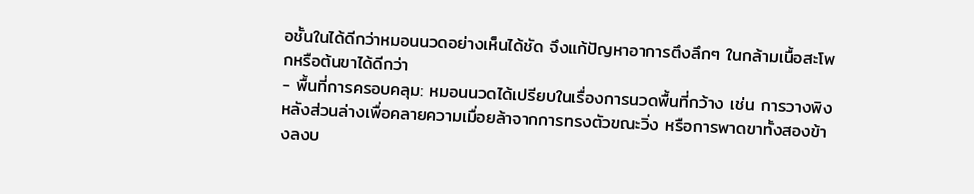อชั้นในได้ดีกว่าหมอนนวดอย่างเห็นได้ชัด จึงแก้ปัญหาอาการตึงลึกๆ ในกล้ามเนื้อสะโพกหรือต้นขาได้ดีกว่า
- พื้นที่การครอบคลุม: หมอนนวดได้เปรียบในเรื่องการนวดพื้นที่กว้าง เช่น การวางพิงหลังส่วนล่างเพื่อคลายความเมื่อยล้าจากการทรงตัวขณะวิ่ง หรือการพาดขาทั้งสองข้างลงบ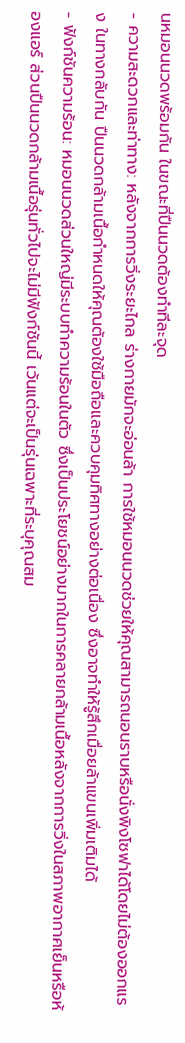นหมอนนวดพร้อมกัน ในขณะที่ปืนนวดต้องทำทีละจุด
- ความสะดวกและท่าทาง: หลังจากการวิ่งระยะไกล ร่างกายมักจะอ่อนล้า การใช้หมอนนวดช่วยให้คุณสามารถนอนราบหรือนั่งพิงโซฟาได้โดยไม่ต้องออกแรง ในทางกลับกัน ปืนนวดกล้ามเนื้อกำหนดให้คุณต้องใช้มือถือและควบคุมทิศทางอย่างต่อเนื่อง ซึ่งอาจทำให้รู้สึกเมื่อยล้าแขนเพิ่มเติมได้
- ฟังก์ชันความร้อน: หมอนนวดส่วนใหญ่มีระบบทำความร้อนในตัว ซึ่งเป็นประโยชน์อย่างมากในการคลายกล้ามเนื้อหลังจากการวิ่งในสภาพอากาศเย็นหรือห้องแอร์ ส่วนปืนนวดกล้ามเนื้อรุ่นทั่วไปจะไม่มีฟังก์ชันนี้ เว้นแต่จะเป็นรุ่นเฉพาะที่ระบุคุณสม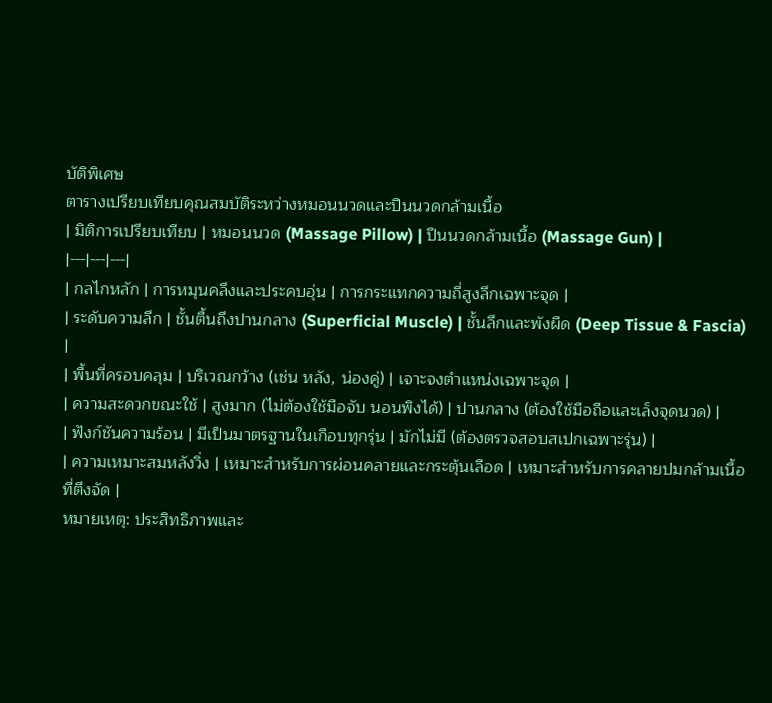บัติพิเศษ
ตารางเปรียบเทียบคุณสมบัติระหว่างหมอนนวดและปืนนวดกล้ามเนื้อ
| มิติการเปรียบเทียบ | หมอนนวด (Massage Pillow) | ปืนนวดกล้ามเนื้อ (Massage Gun) |
|---|---|---|
| กลไกหลัก | การหมุนคลึงและประคบอุ่น | การกระแทกความถี่สูงลึกเฉพาะจุด |
| ระดับความลึก | ชั้นตื้นถึงปานกลาง (Superficial Muscle) | ชั้นลึกและพังผืด (Deep Tissue & Fascia) |
| พื้นที่ครอบคลุม | บริเวณกว้าง (เช่น หลัง, น่องคู่) | เจาะจงตำแหน่งเฉพาะจุด |
| ความสะดวกขณะใช้ | สูงมาก (ไม่ต้องใช้มือจับ นอนพิงได้) | ปานกลาง (ต้องใช้มือถือและเล็งจุดนวด) |
| ฟังก์ชันความร้อน | มีเป็นมาตรฐานในเกือบทุกรุ่น | มักไม่มี (ต้องตรวจสอบสเปกเฉพาะรุ่น) |
| ความเหมาะสมหลังวิ่ง | เหมาะสำหรับการผ่อนคลายและกระตุ้นเลือด | เหมาะสำหรับการคลายปมกล้ามเนื้อที่ตึงจัด |
หมายเหตุ: ประสิทธิภาพและ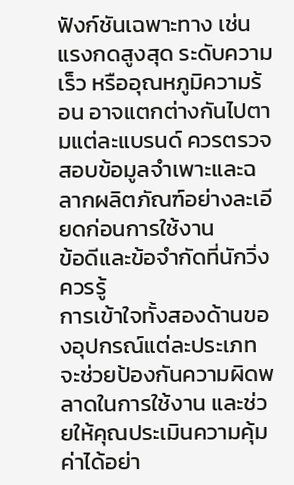ฟังก์ชันเฉพาะทาง เช่น แรงกดสูงสุด ระดับความเร็ว หรืออุณหภูมิความร้อน อาจแตกต่างกันไปตามแต่ละแบรนด์ ควรตรวจสอบข้อมูลจำเพาะและฉลากผลิตภัณฑ์อย่างละเอียดก่อนการใช้งาน
ข้อดีและข้อจำกัดที่นักวิ่งควรรู้
การเข้าใจทั้งสองด้านของอุปกรณ์แต่ละประเภทจะช่วยป้องกันความผิดพลาดในการใช้งาน และช่วยให้คุณประเมินความคุ้มค่าได้อย่า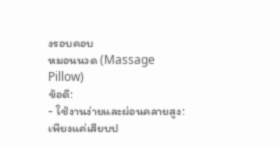งรอบคอบ
หมอนนวด (Massage Pillow)
ข้อดี:
- ใช้งานง่ายและผ่อนคลายสูง: เพียงแค่เสียบป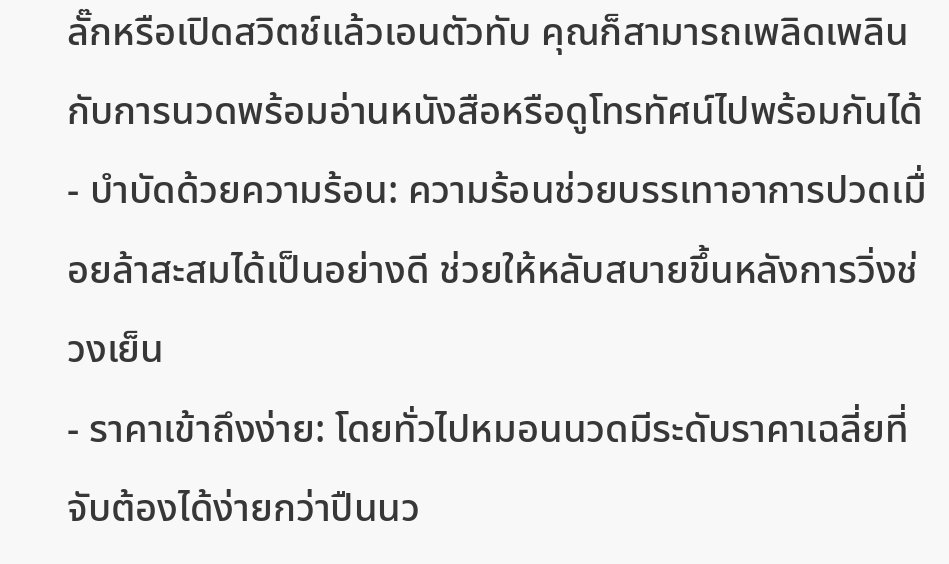ลั๊กหรือเปิดสวิตช์แล้วเอนตัวทับ คุณก็สามารถเพลิดเพลินกับการนวดพร้อมอ่านหนังสือหรือดูโทรทัศน์ไปพร้อมกันได้
- บำบัดด้วยความร้อน: ความร้อนช่วยบรรเทาอาการปวดเมื่อยล้าสะสมได้เป็นอย่างดี ช่วยให้หลับสบายขึ้นหลังการวิ่งช่วงเย็น
- ราคาเข้าถึงง่าย: โดยทั่วไปหมอนนวดมีระดับราคาเฉลี่ยที่จับต้องได้ง่ายกว่าปืนนว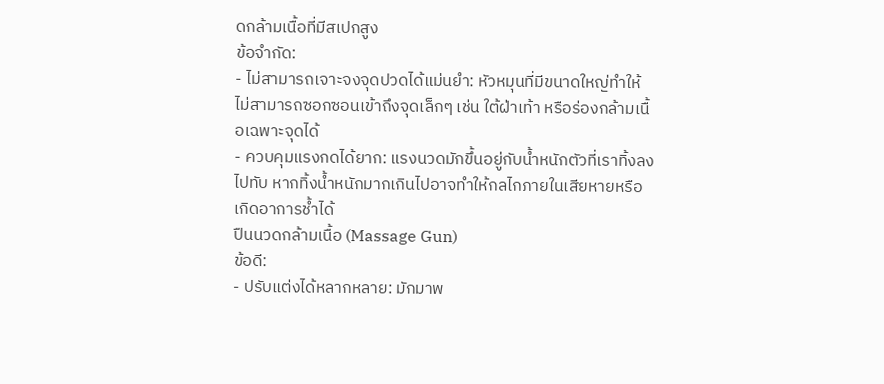ดกล้ามเนื้อที่มีสเปกสูง
ข้อจำกัด:
- ไม่สามารถเจาะจงจุดปวดได้แม่นยำ: หัวหมุนที่มีขนาดใหญ่ทำให้ไม่สามารถซอกซอนเข้าถึงจุดเล็กๆ เช่น ใต้ฝ่าเท้า หรือร่องกล้ามเนื้อเฉพาะจุดได้
- ควบคุมแรงกดได้ยาก: แรงนวดมักขึ้นอยู่กับน้ำหนักตัวที่เราทิ้งลงไปทับ หากทิ้งน้ำหนักมากเกินไปอาจทำให้กลไกภายในเสียหายหรือเกิดอาการช้ำได้
ปืนนวดกล้ามเนื้อ (Massage Gun)
ข้อดี:
- ปรับแต่งได้หลากหลาย: มักมาพ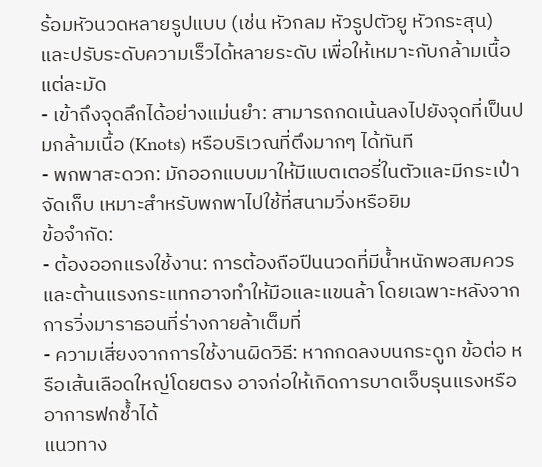ร้อมหัวนวดหลายรูปแบบ (เช่น หัวกลม หัวรูปตัวยู หัวกระสุน) และปรับระดับความเร็วได้หลายระดับ เพื่อให้เหมาะกับกล้ามเนื้อแต่ละมัด
- เข้าถึงจุดลึกได้อย่างแม่นยำ: สามารถกดเน้นลงไปยังจุดที่เป็นปมกล้ามเนื้อ (Knots) หรือบริเวณที่ตึงมากๆ ได้ทันที
- พกพาสะดวก: มักออกแบบมาให้มีแบตเตอรี่ในตัวและมีกระเป๋าจัดเก็บ เหมาะสำหรับพกพาไปใช้ที่สนามวิ่งหรือยิม
ข้อจำกัด:
- ต้องออกแรงใช้งาน: การต้องถือปืนนวดที่มีน้ำหนักพอสมควรและต้านแรงกระแทกอาจทำให้มือและแขนล้า โดยเฉพาะหลังจากการวิ่งมาราธอนที่ร่างกายล้าเต็มที่
- ความเสี่ยงจากการใช้งานผิดวิธี: หากกดลงบนกระดูก ข้อต่อ หรือเส้นเลือดใหญ่โดยตรง อาจก่อให้เกิดการบาดเจ็บรุนแรงหรืออาการฟกช้ำได้
แนวทาง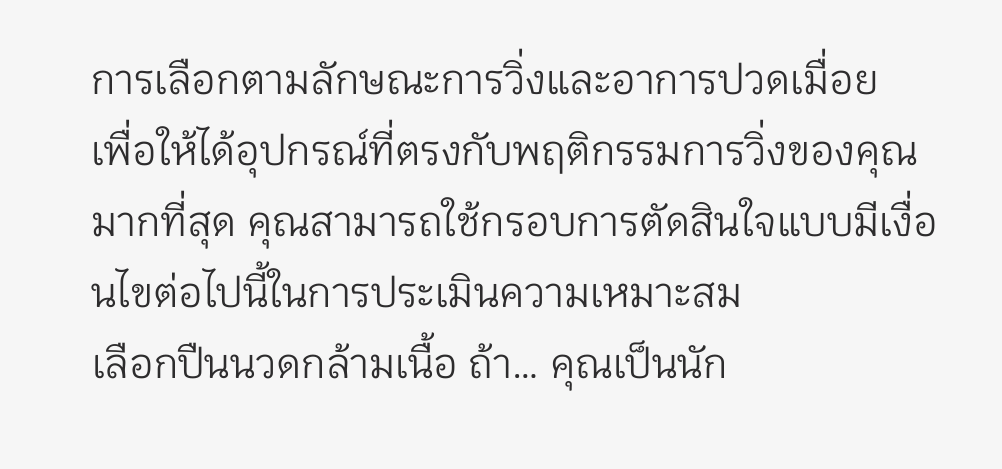การเลือกตามลักษณะการวิ่งและอาการปวดเมื่อย
เพื่อให้ได้อุปกรณ์ที่ตรงกับพฤติกรรมการวิ่งของคุณมากที่สุด คุณสามารถใช้กรอบการตัดสินใจแบบมีเงื่อนไขต่อไปนี้ในการประเมินความเหมาะสม
เลือกปืนนวดกล้ามเนื้อ ถ้า… คุณเป็นนัก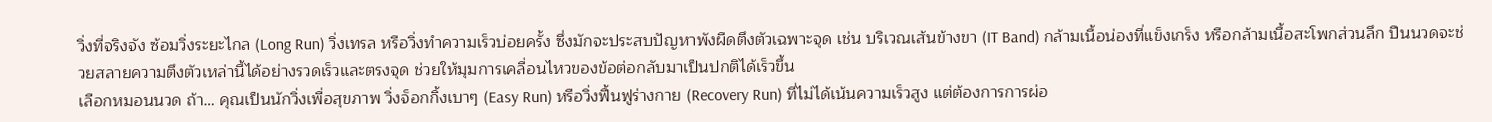วิ่งที่จริงจัง ซ้อมวิ่งระยะไกล (Long Run) วิ่งเทรล หรือวิ่งทำความเร็วบ่อยครั้ง ซึ่งมักจะประสบปัญหาพังผืดตึงตัวเฉพาะจุด เช่น บริเวณเส้นข้างขา (IT Band) กล้ามเนื้อน่องที่แข็งเกร็ง หรือกล้ามเนื้อสะโพกส่วนลึก ปืนนวดจะช่วยสลายความตึงตัวเหล่านี้ได้อย่างรวดเร็วและตรงจุด ช่วยให้มุมการเคลื่อนไหวของข้อต่อกลับมาเป็นปกติได้เร็วขึ้น
เลือกหมอนนวด ถ้า… คุณเป็นนักวิ่งเพื่อสุขภาพ วิ่งจ็อกกิ้งเบาๆ (Easy Run) หรือวิ่งฟื้นฟูร่างกาย (Recovery Run) ที่ไม่ได้เน้นความเร็วสูง แต่ต้องการการผ่อ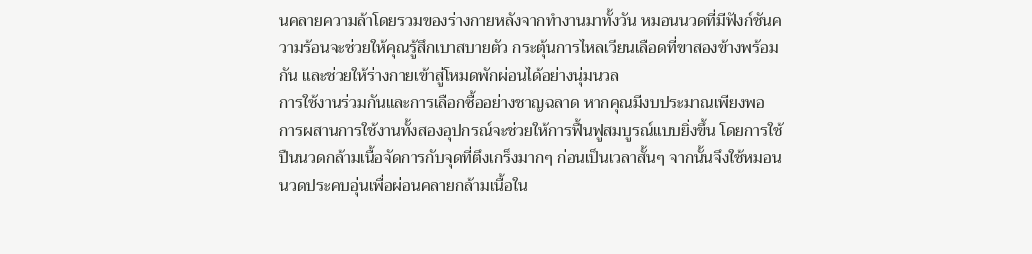นคลายความล้าโดยรวมของร่างกายหลังจากทำงานมาทั้งวัน หมอนนวดที่มีฟังก์ชันความร้อนจะช่วยให้คุณรู้สึกเบาสบายตัว กระตุ้นการไหลเวียนเลือดที่ขาสองข้างพร้อมกัน และช่วยให้ร่างกายเข้าสู่โหมดพักผ่อนได้อย่างนุ่มนวล
การใช้งานร่วมกันและการเลือกซื้ออย่างชาญฉลาด หากคุณมีงบประมาณเพียงพอ การผสานการใช้งานทั้งสองอุปกรณ์จะช่วยให้การฟื้นฟูสมบูรณ์แบบยิ่งขึ้น โดยการใช้ปืนนวดกล้ามเนื้อจัดการกับจุดที่ตึงเกร็งมากๆ ก่อนเป็นเวลาสั้นๆ จากนั้นจึงใช้หมอนนวดประคบอุ่นเพื่อผ่อนคลายกล้ามเนื้อใน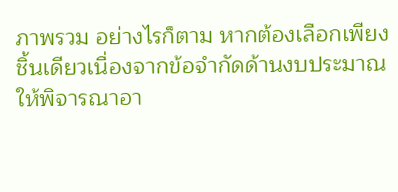ภาพรวม อย่างไรก็ตาม หากต้องเลือกเพียงชิ้นเดียวเนื่องจากข้อจำกัดด้านงบประมาณ ให้พิจารณาอา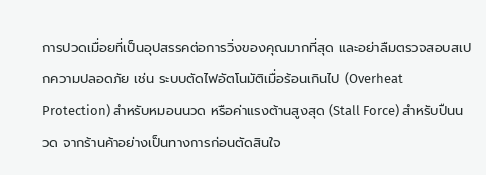การปวดเมื่อยที่เป็นอุปสรรคต่อการวิ่งของคุณมากที่สุด และอย่าลืมตรวจสอบสเปกความปลอดภัย เช่น ระบบตัดไฟอัตโนมัติเมื่อร้อนเกินไป (Overheat Protection) สำหรับหมอนนวด หรือค่าแรงต้านสูงสุด (Stall Force) สำหรับปืนนวด จากร้านค้าอย่างเป็นทางการก่อนตัดสินใจ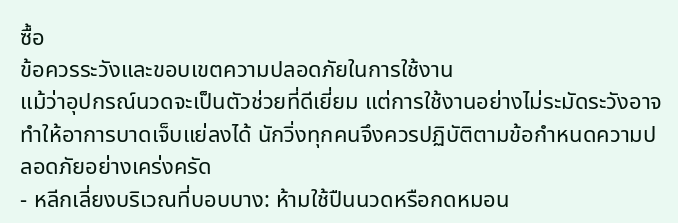ซื้อ
ข้อควรระวังและขอบเขตความปลอดภัยในการใช้งาน
แม้ว่าอุปกรณ์นวดจะเป็นตัวช่วยที่ดีเยี่ยม แต่การใช้งานอย่างไม่ระมัดระวังอาจทำให้อาการบาดเจ็บแย่ลงได้ นักวิ่งทุกคนจึงควรปฏิบัติตามข้อกำหนดความปลอดภัยอย่างเคร่งครัด
- หลีกเลี่ยงบริเวณที่บอบบาง: ห้ามใช้ปืนนวดหรือกดหมอน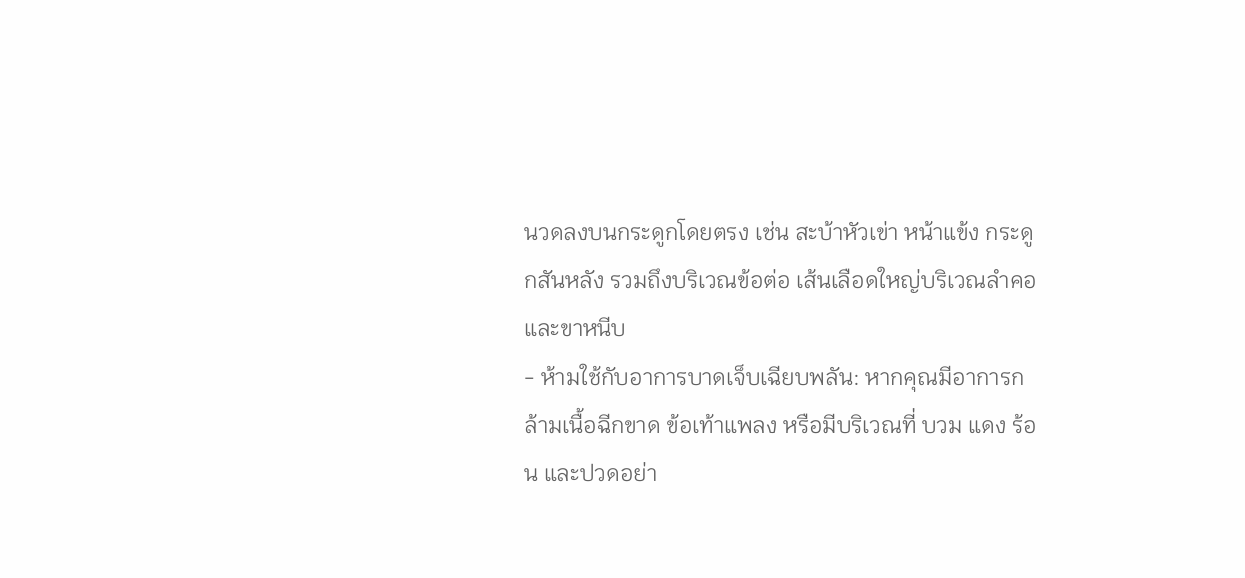นวดลงบนกระดูกโดยตรง เช่น สะบ้าหัวเข่า หน้าแข้ง กระดูกสันหลัง รวมถึงบริเวณข้อต่อ เส้นเลือดใหญ่บริเวณลำคอ และขาหนีบ
- ห้ามใช้กับอาการบาดเจ็บเฉียบพลัน: หากคุณมีอาการกล้ามเนื้อฉีกขาด ข้อเท้าแพลง หรือมีบริเวณที่ บวม แดง ร้อน และปวดอย่า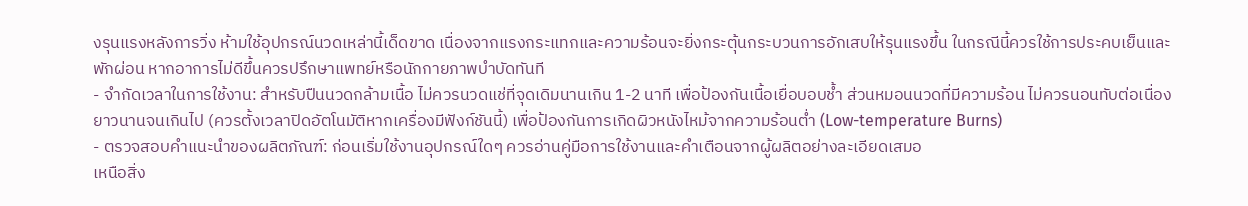งรุนแรงหลังการวิ่ง ห้ามใช้อุปกรณ์นวดเหล่านี้เด็ดขาด เนื่องจากแรงกระแทกและความร้อนจะยิ่งกระตุ้นกระบวนการอักเสบให้รุนแรงขึ้น ในกรณีนี้ควรใช้การประคบเย็นและพักผ่อน หากอาการไม่ดีขึ้นควรปรึกษาแพทย์หรือนักกายภาพบำบัดทันที
- จำกัดเวลาในการใช้งาน: สำหรับปืนนวดกล้ามเนื้อ ไม่ควรนวดแช่ที่จุดเดิมนานเกิน 1-2 นาที เพื่อป้องกันเนื้อเยื่อบอบช้ำ ส่วนหมอนนวดที่มีความร้อน ไม่ควรนอนทับต่อเนื่องยาวนานจนเกินไป (ควรตั้งเวลาปิดอัตโนมัติหากเครื่องมีฟังก์ชันนี้) เพื่อป้องกันการเกิดผิวหนังไหม้จากความร้อนต่ำ (Low-temperature Burns)
- ตรวจสอบคำแนะนำของผลิตภัณฑ์: ก่อนเริ่มใช้งานอุปกรณ์ใดๆ ควรอ่านคู่มือการใช้งานและคำเตือนจากผู้ผลิตอย่างละเอียดเสมอ
เหนือสิ่ง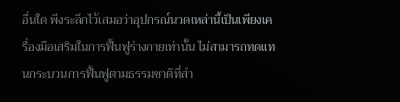อื่นใด พึงระลึกไว้เสมอว่าอุปกรณ์นวดเหล่านี้เป็นเพียงเครื่องมือเสริมในการฟื้นฟูร่างกายเท่านั้น ไม่สามารถทดแทนกระบวนการฟื้นฟูตามธรรมชาติที่สำ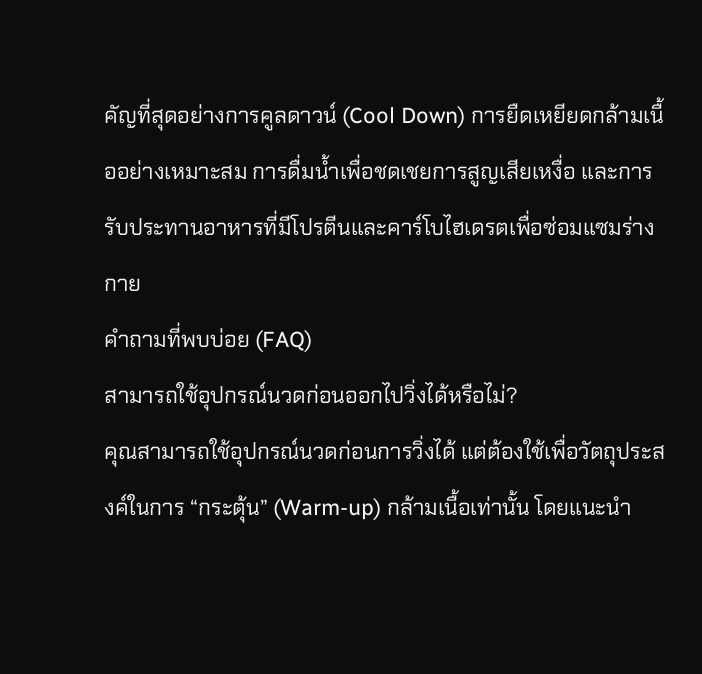คัญที่สุดอย่างการคูลดาวน์ (Cool Down) การยืดเหยียดกล้ามเนื้ออย่างเหมาะสม การดื่มน้ำเพื่อชดเชยการสูญเสียเหงื่อ และการรับประทานอาหารที่มีโปรตีนและคาร์โบไฮเดรตเพื่อซ่อมแซมร่างกาย
คำถามที่พบบ่อย (FAQ)
สามารถใช้อุปกรณ์นวดก่อนออกไปวิ่งได้หรือไม่?
คุณสามารถใช้อุปกรณ์นวดก่อนการวิ่งได้ แต่ต้องใช้เพื่อวัตถุประสงค์ในการ “กระตุ้น” (Warm-up) กล้ามเนื้อเท่านั้น โดยแนะนำ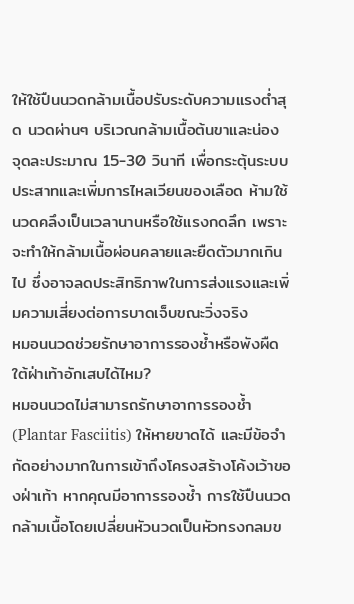ให้ใช้ปืนนวดกล้ามเนื้อปรับระดับความแรงต่ำสุด นวดผ่านๆ บริเวณกล้ามเนื้อต้นขาและน่อง จุดละประมาณ 15-30 วินาที เพื่อกระตุ้นระบบประสาทและเพิ่มการไหลเวียนของเลือด ห้ามใช้นวดคลึงเป็นเวลานานหรือใช้แรงกดลึก เพราะจะทำให้กล้ามเนื้อผ่อนคลายและยืดตัวมากเกินไป ซึ่งอาจลดประสิทธิภาพในการส่งแรงและเพิ่มความเสี่ยงต่อการบาดเจ็บขณะวิ่งจริง
หมอนนวดช่วยรักษาอาการรองช้ำหรือพังผืดใต้ฝ่าเท้าอักเสบได้ไหม?
หมอนนวดไม่สามารถรักษาอาการรองช้ำ (Plantar Fasciitis) ให้หายขาดได้ และมีข้อจำกัดอย่างมากในการเข้าถึงโครงสร้างโค้งเว้าของฝ่าเท้า หากคุณมีอาการรองช้ำ การใช้ปืนนวดกล้ามเนื้อโดยเปลี่ยนหัวนวดเป็นหัวทรงกลมข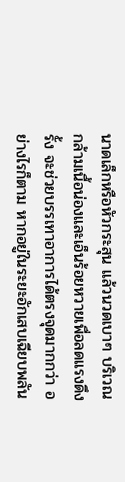นาดเล็กหรือหัวกระสุน แล้วนวดเบาๆ บริเวณกล้ามเนื้อน่องและเอ็นร้อยหวายเพื่อลดแรงดึงรั้ง จะช่วยบรรเทาอาการได้ตรงจุดมากกว่า อย่างไรก็ตาม หากอยู่ในระยะอักเสบเฉียบพลัน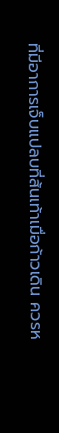ที่มีอาการเจ็บแปลบที่ส้นเท้าเมื่อก้าวเดิน ควรห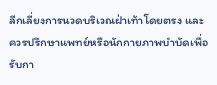ลีกเลี่ยงการนวดบริเวณฝ่าเท้าโดยตรง และควรปรึกษาแพทย์หรือนักกายภาพบำบัดเพื่อรับกา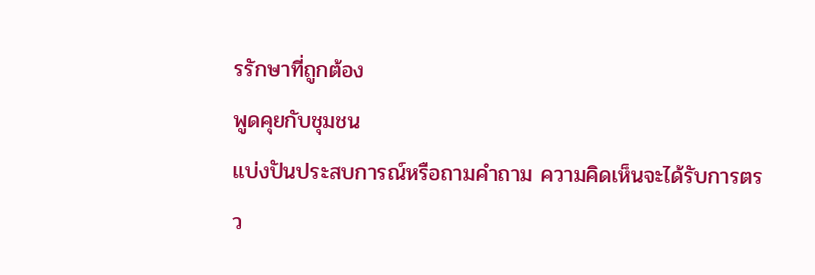รรักษาที่ถูกต้อง
พูดคุยกับชุมชน
แบ่งปันประสบการณ์หรือถามคำถาม ความคิดเห็นจะได้รับการตรว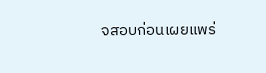จสอบก่อนเผยแพร่